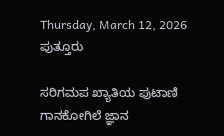Thursday, March 12, 2026
ಪುತ್ತೂರು

ಸರಿಗಮಪ ಖ್ಯಾತಿಯ ಪುಟಾಣಿ ಗಾನಕೋಗಿಲೆ ಜ್ಞಾನ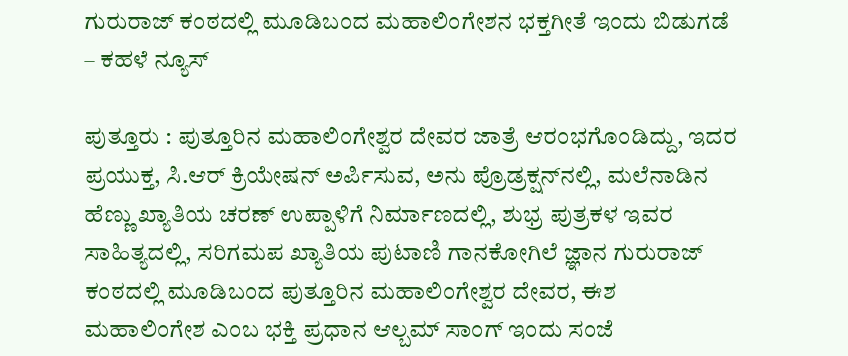ಗುರುರಾಜ್ ಕಂಠದಲ್ಲಿ ಮೂಡಿಬಂದ ಮಹಾಲಿಂಗೇಶನ ಭಕ್ತಗೀತೆ ಇಂದು ಬಿಡುಗಡೆ – ಕಹಳೆ ನ್ಯೂಸ್

ಪುತ್ತೂರು : ಪುತ್ತೂರಿನ ಮಹಾಲಿಂಗೇಶ್ವರ ದೇವರ ಜಾತ್ರೆ ಆರಂಭಗೊಂಡಿದ್ದು, ಇದರ ಪ್ರಯುಕ್ತ, ಸಿ.ಆರ್ ಕ್ರಿಯೇಷನ್ ಅರ್ಪಿಸುವ, ಅನು ಪ್ರೊಡ್ರಕ್ಷನ್‍ನಲ್ಲಿ, ಮಲೆನಾಡಿನ ಹೆಣ್ಣು ಖ್ಯಾತಿಯ ಚರಣ್ ಉಪ್ಪಾಳಿಗೆ ನಿರ್ಮಾಣದಲ್ಲಿ, ಶುಭ್ರ ಪುತ್ರಕಳ ಇವರ ಸಾಹಿತ್ಯದಲ್ಲಿ, ಸರಿಗಮಪ ಖ್ಯಾತಿಯ ಪುಟಾಣಿ ಗಾನಕೋಗಿಲೆ ಜ್ಞಾನ ಗುರುರಾಜ್ ಕಂಠದಲ್ಲಿ ಮೂಡಿಬಂದ ಪುತ್ತೂರಿನ ಮಹಾಲಿಂಗೇಶ್ವರ ದೇವರ, ಈಶ ಮಹಾಲಿಂಗೇಶ ಎಂಬ ಭಕ್ತಿ ಪ್ರಧಾನ ಆಲ್ಬಮ್ ಸಾಂಗ್ ಇಂದು ಸಂಜೆ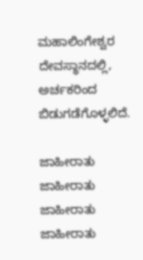ಮಹಾಲಿಂಗೇಶ್ವರ ದೇವಸ್ಥಾನದಲ್ಲಿ, ಅರ್ಚಕರಿಂದ ಬಿಡುಗಡೆಗೊಳ್ಳಲಿದೆ.

ಜಾಹೀರಾತು
ಜಾಹೀರಾತು
ಜಾಹೀರಾತು
ಜಾಹೀರಾತು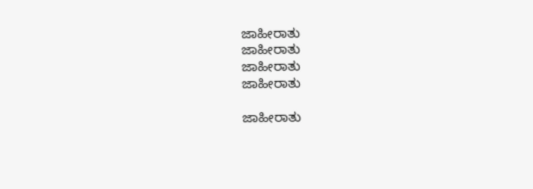ಜಾಹೀರಾತು
ಜಾಹೀರಾತು
ಜಾಹೀರಾತು
ಜಾಹೀರಾತು

ಜಾಹೀರಾತು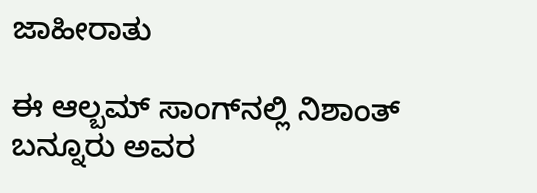ಜಾಹೀರಾತು

ಈ ಆಲ್ಬಮ್ ಸಾಂಗ್‍ನಲ್ಲಿ ನಿಶಾಂತ್ ಬನ್ನೂರು ಅವರ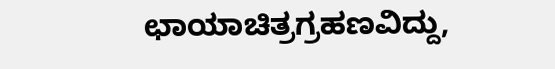ಛಾಯಾಚಿತ್ರಗ್ರಹಣವಿದ್ದು,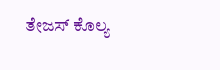ತೇಜಸ್ ಕೊಲ್ಯ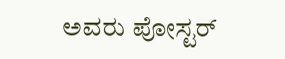ಅವರು ಪೋಸ್ಟರ್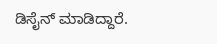ಡಿಸೈನ್ ಮಾಡಿದ್ದಾರೆ.